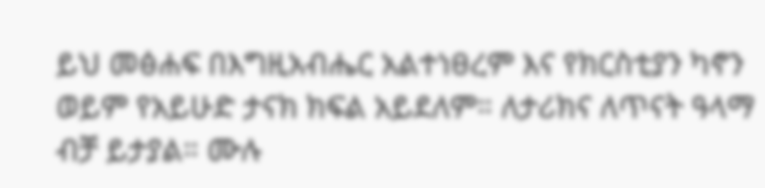ይህ መፅሐፍ በእግዚአብሔር አልተነፀረም እና የክርስቲያን ካኖን ወይም የአይሁድ ታናክ ክፍል አይደለም። ለታሪክና ለጥናት ዓላማ ብቻ ይታያል። ሙሉ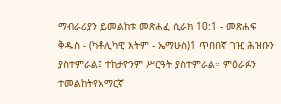ማብራሪያን ይመልከቱ መጽሐፈ ሲራክ 10:1 - መጽሐፍ ቅዱስ - (ካቶሊካዊ እትም - ኤማሁስ)1 ጥበበኛ ገዢ ሕዝቡን ያስተምራል፤ ተከታዮንም ሥርዓት ያስተምራል። ምዕራፉን ተመልከትየአማርኛ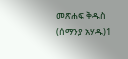መጽሐፍ ቅዱስ (ሰማንያ አሃዱ)1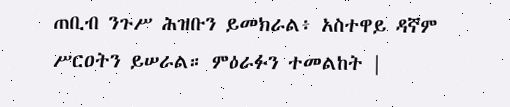ጠቢብ ንጉሥ ሕዝቡን ይመክራል፥ አስተዋይ ዳኛም ሥርዐትን ይሠራል። ምዕራፉን ተመልከት |